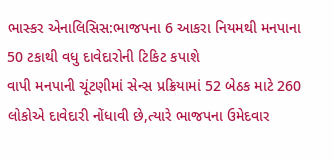ભાસ્કર એનાલિસિસ:ભાજપના 6 આકરા નિયમથી મનપાના 50 ટકાથી વધુ દાવેદારોની ટિકિટ કપાશે
વાપી મનપાની ચૂંટણીમાં સેન્સ પ્રક્રિયામાં 52 બેઠક માટે 260 લોકોએ દાવેદારી નોંધાવી છે,ત્યારે ભાજપના ઉમેદવાર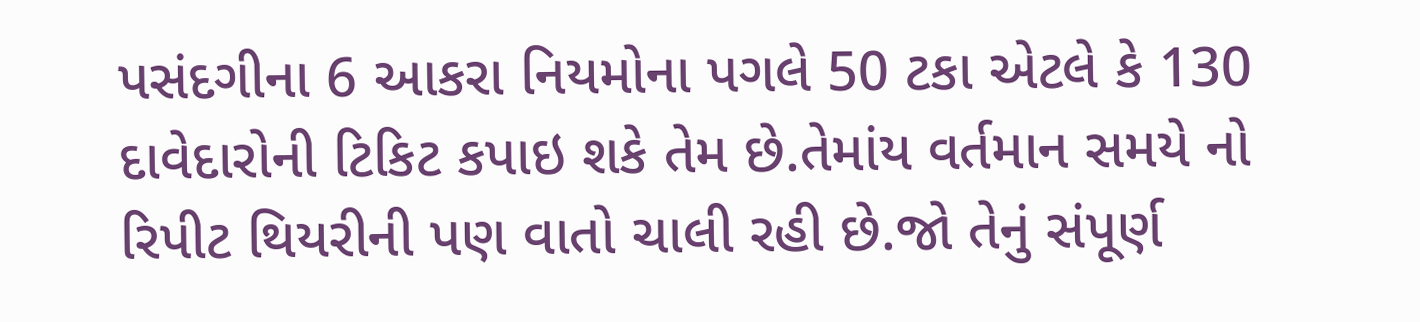પસંદગીના 6 આકરા નિયમોના પગલે 50 ટકા એટલે કે 130 દાવેદારોની ટિકિટ કપાઇ શકે તેમ છે.તેમાંય વર્તમાન સમયે નો રિપીટ થિયરીની પણ વાતો ચાલી રહી છે.જો તેનું સંપૂર્ણ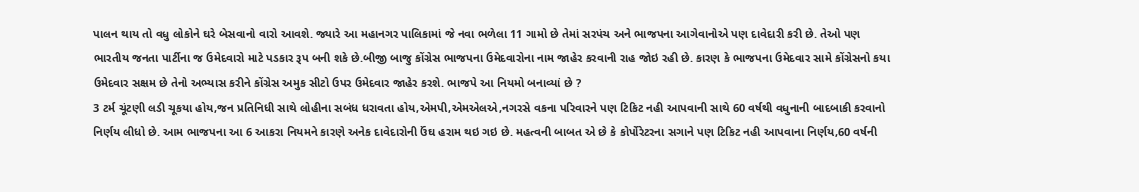પાલન થાય તો વધુ લોકોને ઘરે બેસવાનો વારો આવશે. જ્યારે આ મહાનગર પાલિકામાં જે નવા ભળેલા 11 ગામો છે તેમાં સરપંચ અને ભાજપના આગેવાનોએ પણ દાવેદારી કરી છે. તેઓ પણ ભારતીય જનતા પાર્ટીના જ ઉમેદવારો માટે પડકાર રૂપ બની શકે છે.બીજી બાજુ કોંગ્રેસ ભાજપના ઉમેદવારોના નામ જાહેર કરવાની રાહ જોઇ રહી છે. કારણ કે ભાજપના ઉમેદવાર સામે કોંગ્રેસનો કયા ઉમેદવાર સક્ષમ છે તેનો અભ્યાસ કરીને કોંગ્રેસ અમુક સીટો ઉપર ઉમેદવાર જાહેર કરશે. ભાજપે આ નિયમો બનાવ્યાં છે ?
3 ટર્મ ચૂંટણી લડી ચૂકયા હોય,જન પ્રતિનિધી સાથે લોહીના સબંધ ધરાવતા હોય,એમપી,એમએલએ,નગરસે વકના પરિવારને પણ ટિકિટ નહી આપવાની સાથે 60 વર્ષથી વધુનાની બાદબાકી કરવાનો નિર્ણય લીધો છે. આમ ભાજપના આ 6 આકરા નિયમને કારણે અનેક દાવેદારોની ઉંઘ હરામ થઇ ગઇ છે. મહત્વની બાબત એ છે કે કોર્પોરેટરના સગાને પણ ટિકિટ નહી આપવાના નિર્ણય,60 વર્ષની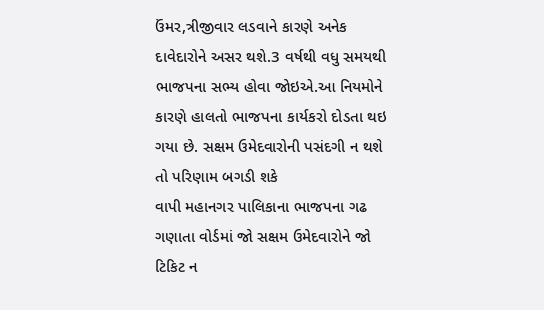ઉંમર,ત્રીજીવાર લડવાને કારણે અનેક દાવેદારોને અસર થશે.3 વર્ષથી વધુ સમયથી ભાજપના સભ્ય હોવા જોઇએ.આ નિયમોને કારણે હાલતો ભાજપના કાર્યકરો દોડતા થઇ ગયા છે. સક્ષમ ઉમેદવારોની પસંદગી ન થશે તો પરિણામ બગડી શકે
વાપી મહાનગર પાલિકાના ભાજપના ગઢ ગણાતા વોર્ડમાં જો સક્ષમ ઉમેદવારોને જો ટિકિટ ન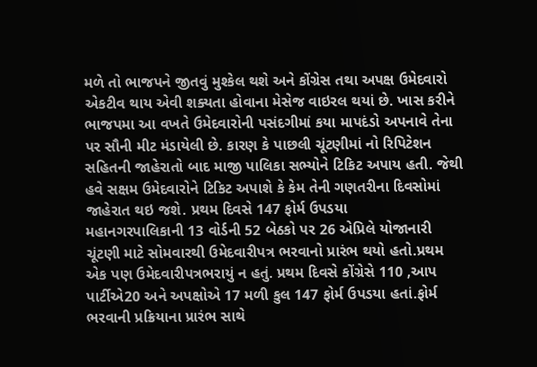મળે તો ભાજપને જીતવું મુશ્કેલ થશે અને કોંગ્રેસ તથા અપક્ષ ઉમેદવારો એકટીવ થાય એવી શક્યતા હોવાના મેસેજ વાઇરલ થયાં છે. ખાસ કરીને ભાજપમા આ વખતે ઉમેદવારોની પસંદગીમાં કયા માપદંડો અપનાવે તેના પર સૌની મીટ મંડાયેલી છે. કારણ કે પાછલી ચૂંટણીમાં નો રિપિટેશન સહિતની જાહેરાતો બાદ માજી પાલિકા સભ્યોને ટિકિટ અપાય હતી. જેથી હવે સક્ષમ ઉમેદવારોને ટિકિટ અપાશે કે કેમ તેની ગણતરીના દિવસોમાં જાહેરાત થઇ જશે. પ્રથમ દિવસે 147 ફોર્મ ઉપડયા
મહાનગરપાલિકાની 13 વોર્ડની 52 બેઠકો પર 26 એપ્રિલે યોજાનારી ચૂંટણી માટે સોમવારથી ઉમેદવારીપત્ર ભરવાનો પ્રારંભ થયો હતો.પ્રથમ એક પણ ઉમેદવારીપત્રભરાયું ન હતું. પ્રથમ દિવસે કોંગ્રેસે 110 ,આપ પાર્ટીએ20 અને અપક્ષોએ 17 મળી કુલ 147 ફોર્મ ઉપડયા હતાં.ફોર્મ ભરવાની પ્રક્રિયાના પ્રારંભ સાથે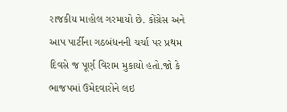રાજકીય માહોલ ગરમાયો છે. કોંગ્રેસ અને આપ પાર્ટીના ગઠબંધનની ચર્ચા પર પ્રથમ દિવસે જ પૂર્ણ વિરામ મુકાયો હતો.જો કે ભાજપમાં ઉમેદવારોને લઇ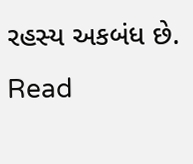રહસ્ય અકબંધ છે.
Read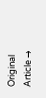Original Article →